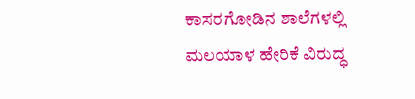ಕಾಸರಗೋಡಿನ ಶಾಲೆಗಳಲ್ಲಿ ಮಲಯಾಳ ಹೇರಿಕೆ ವಿರುದ್ಧ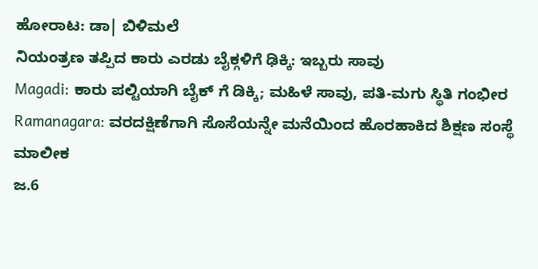ಹೋರಾಟ: ಡಾ| ಬಿಳಿಮಲೆ
ನಿಯಂತ್ರಣ ತಪ್ಪಿದ ಕಾರು ಎರಡು ಬೈಕ್ಗಳಿಗೆ ಢಿಕ್ಕಿ: ಇಬ್ಬರು ಸಾವು
Magadi: ಕಾರು ಪಲ್ಟಿಯಾಗಿ ಬೈಕ್ ಗೆ ಡಿಕ್ಕಿ; ಮಹಿಳೆ ಸಾವು, ಪತಿ-ಮಗು ಸ್ಥಿತಿ ಗಂಭೀರ
Ramanagara: ವರದಕ್ಷಿಣೆಗಾಗಿ ಸೊಸೆಯನ್ನೇ ಮನೆಯಿಂದ ಹೊರಹಾಕಿದ ಶಿಕ್ಷಣ ಸಂಸ್ಥೆ ಮಾಲೀಕ
ಜ.6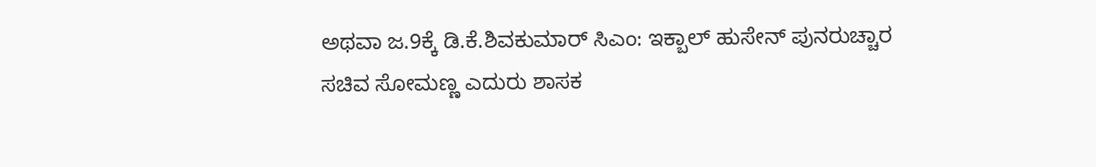ಅಥವಾ ಜ.9ಕ್ಕೆ ಡಿ.ಕೆ.ಶಿವಕುಮಾರ್ ಸಿಎಂ: ಇಕ್ಬಾಲ್ ಹುಸೇನ್ ಪುನರುಚ್ಚಾರ
ಸಚಿವ ಸೋಮಣ್ಣ ಎದುರು ಶಾಸಕ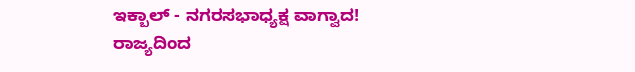ಇಕ್ಬಾಲ್ - ನಗರಸಭಾಧ್ಯಕ್ಷ ವಾಗ್ವಾದ!
ರಾಜ್ಯದಿಂದ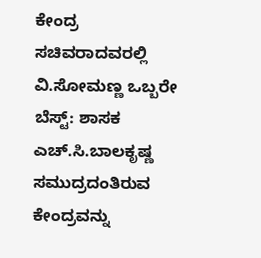ಕೇಂದ್ರ ಸಚಿವರಾದವರಲ್ಲಿ ವಿ.ಸೋಮಣ್ಣ ಒಬ್ಬರೇ ಬೆಸ್ಟ್: ಶಾಸಕ ಎಚ್.ಸಿ.ಬಾಲಕೃಷ್ಣ
ಸಮುದ್ರದಂತಿರುವ ಕೇಂದ್ರವನ್ನು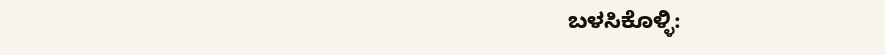ಬಳಸಿಕೊಳ್ಳಿ: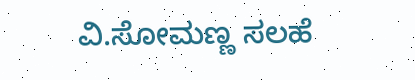ವಿ.ಸೋಮಣ್ಣ ಸಲಹೆ